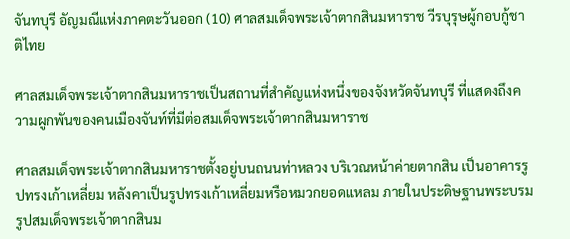จันทบุรี อัญมณีแห่งภาคตะวันออก (10) ศาลสมเด็จพระเจ้าตากสินมหาราช วีรบุรุษผู้กอบกู้ชาติไทย

ศาลสมเด็จพระเจ้าตากสินมหาราชเป็นสถานที่สำคัญแห่งหนึ่งของจังหวัดจันทบุรี ที่แสดงถึงความผูกพันของคนเมืองจันท์ที่มีต่อสมเด็จพระเจ้าตากสินมหาราช

ศาลสมเด็จพระเจ้าตากสินมหาราชตั้งอยู่บนถนนท่าหลวง บริเวณหน้าค่ายตากสิน เป็นอาคารรูปทรงเก้าเหลี่ยม หลังคาเป็นรูปทรงเก้าเหลี่ยมหรือหมวกยอดแหลม ภายในประดิษฐานพระบรมรูปสมเด็จพระเจ้าตากสินม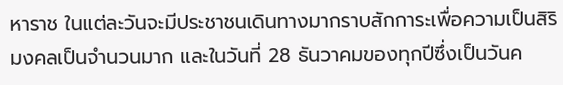หาราช ในแต่ละวันจะมีประชาชนเดินทางมากราบสักการะเพื่อความเป็นสิริมงคลเป็นจำนวนมาก และในวันที่ 28 ธันวาคมของทุกปีซึ่งเป็นวันค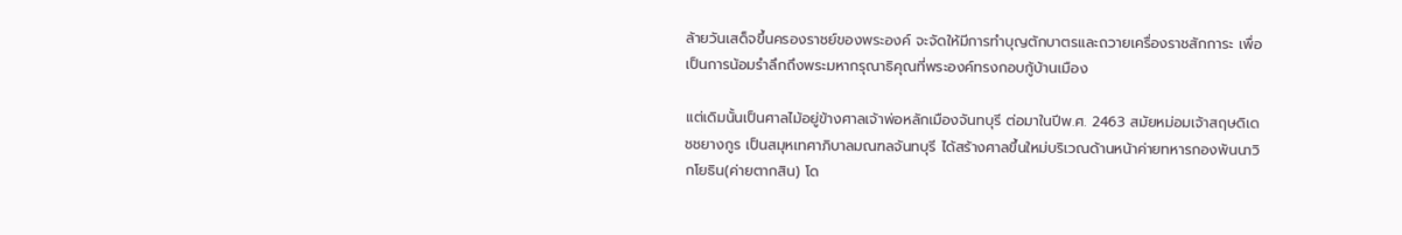ล้ายวันเสด็จขึ้นครองราชย์ของพระองค์ จะจัดให้มีการทำบุญตักบาตรและถวายเครื่องราชสักการะ เพื่อเป็นการน้อมรำลึกถึงพระมหากรุณาธิคุณที่พระองค์ทรงกอบกู้บ้านเมือง

แต่เดิมนั้นเป็นศาลไม้อยู่ข้างศาลเจ้าพ่อหลักเมืองจันทบุรี ต่อมาในปีพ.ศ. 2463 สมัยหม่อมเจ้าสฤษดิเดชชยางกูร เป็นสมุหเทศาภิบาลมณฑลจันทบุรี ได้สร้างศาลขึ้นใหม่บริเวณด้านหน้าค่ายทหารกองพันนาวิกโยธิน(ค่ายตากสิน) โด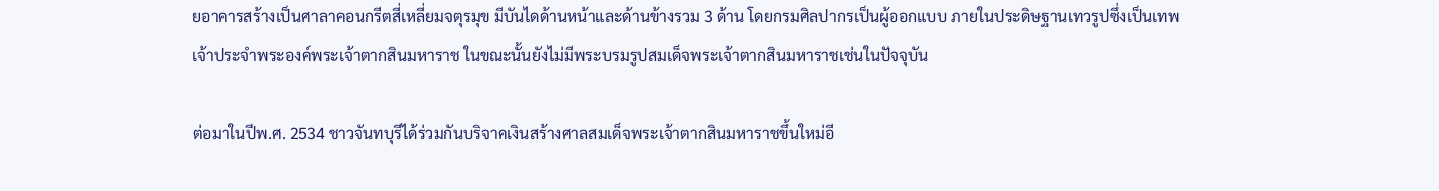ยอาคารสร้างเป็นศาลาคอนกรีตสี่เหลี่ยมจตุรมุข มีบันไดด้านหน้าและด้านข้างรวม 3 ด้าน โดยกรมศิลปากรเป็นผู้ออกแบบ ภายในประดิษฐานเทวรูปซึ่งเป็นเทพเจ้าประจำพระองค์พระเจ้าตากสินมหาราช ในขณะนั้นยังไม่มีพระบรมรูปสมเด็จพระเจ้าตากสินมหาราชเช่นในปัจจุบัน

ต่อมาในปีพ.ศ. 2534 ชาวจันทบุรีได้ร่วมกันบริจาคเงินสร้างศาลสมเด็จพระเจ้าตากสินมหาราชขึ้นใหม่อี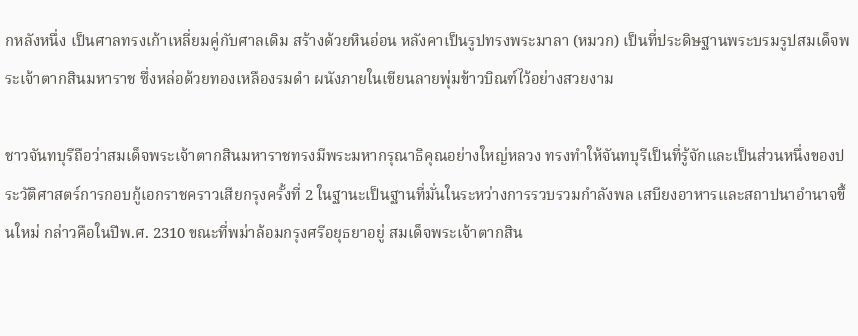กหลังหนึ่ง เป็นศาลทรงเก้าเหลี่ยมคู่กับศาลเดิม สร้างด้วยหินอ่อน หลังคาเป็นรูปทรงพระมาลา (หมวก) เป็นที่ประดิษฐานพระบรมรูปสมเด็จพระเจ้าตากสินมหาราช ซึ่งหล่อด้วยทองเหลืองรมดำ ผนังภายในเขียนลายพุ่มข้าวบิณฑ์ไว้อย่างสวยงาม

ชาวจันทบุรีถือว่าสมเด็จพระเจ้าตากสินมหาราชทรงมีพระมหากรุณาธิคุณอย่างใหญ่หลวง ทรงทำให้จันทบุรีเป็นที่รู้จักและเป็นส่วนหนึ่งของประวัติศาสตร์การกอบกู้เอกราชคราวเสียกรุงครั้งที่ 2 ในฐานะเป็นฐานที่มั่นในระหว่างการรวบรวมกำลังพล เสบียงอาหารและสถาปนาอำนาจขึ้นใหม่ กล่าวคือในปีพ.ศ. 2310 ขณะที่พม่าล้อมกรุงศรีอยุธยาอยู่ สมเด็จพระเจ้าตากสิน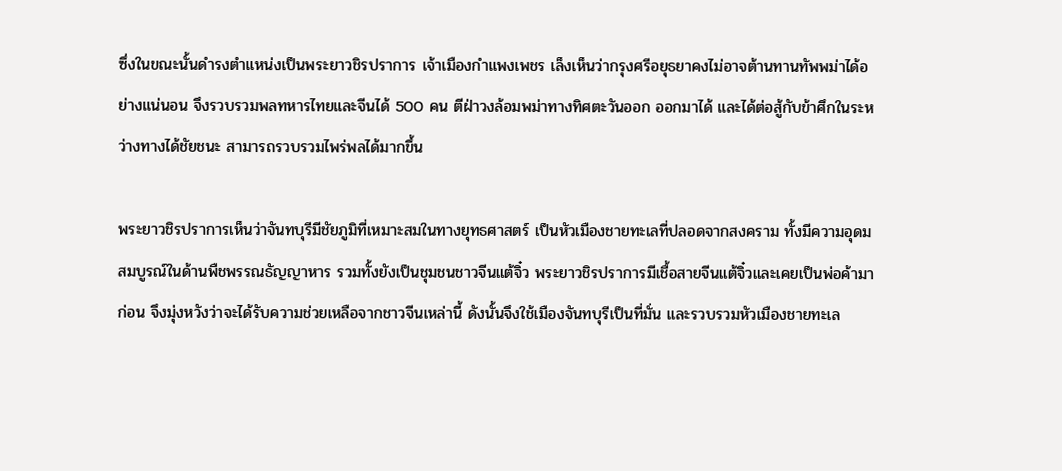ซึ่งในขณะนั้นดำรงตำแหน่งเป็นพระยาวชิรปราการ เจ้าเมืองกำแพงเพชร เล็งเห็นว่ากรุงศรีอยุธยาคงไม่อาจต้านทานทัพพม่าได้อย่างแน่นอน จึงรวบรวมพลทหารไทยและจีนได้ 500 คน ตีฝ่าวงล้อมพม่าทางทิศตะวันออก ออกมาได้ และได้ต่อสู้กับข้าศึกในระหว่างทางได้ชัยชนะ สามารถรวบรวมไพร่พลได้มากขึ้น

พระยาวชิรปราการเห็นว่าจันทบุรีมีชัยภูมิที่เหมาะสมในทางยุทธศาสตร์ เป็นหัวเมืองชายทะเลที่ปลอดจากสงคราม ทั้งมีความอุดมสมบูรณ์ในด้านพืชพรรณธัญญาหาร รวมทั้งยังเป็นชุมชนชาวจีนแต้จิ๋ว พระยาวชิรปราการมีเชื้อสายจีนแต้จิ๋วและเคยเป็นพ่อค้ามาก่อน จึงมุ่งหวังว่าจะได้รับความช่วยเหลือจากชาวจีนเหล่านี้ ดังนั้นจึงใช้เมืองจันทบุรีเป็นที่มั่น และรวบรวมหัวเมืองชายทะเล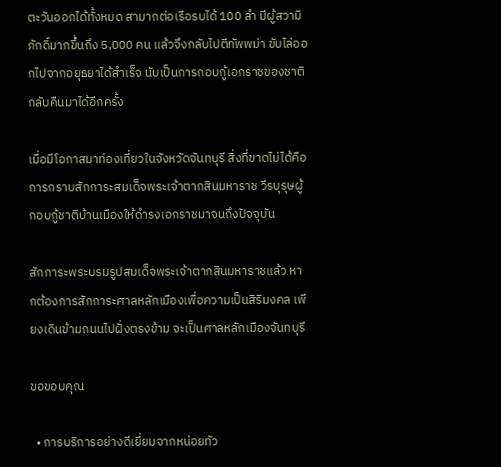ตะวันออกได้ทั้งหมด สามาถต่อเรือรบได้ 100 ลำ มีผู้สวามิภักดิ์มากขึ้นถึง 5,000 คน แล้วจึงกลับไปตีทัพพม่า ขับไล่ออกไปจากอยุธยาได้สำเร็จ นับเป็นการกอบกู้เอกราชของชาติกลับคืนมาได้อีกครั้ง

เมื่อมีโอกาสมาท่องเที่ยวในจังหวัดจันทบุรี สิ่งที่ขาดไม่ได้คือการกราบสักการะสมเด็จพระเจ้าตากสินมหาราช วีรบุรุษผู้กอบกู้ชาติบ้านเมืองให้ดำรงเอกราชมาจนถึงปัจจุบัน

สักการะพระบรมรูปสมเด็จพระเจ้าตากสินมหาราชแล้ว หากต้องการสักการะศาลหลักเมืองเพื่อความเป็นสิริมงคล เพียงเดินข้ามถนนไปฝั่งตรงข้าม จะเป็นศาลหลักเมืองจันทบุรี

ขอขอบคุณ

  • การบริการอย่างดีเยี่ยมจากหน่อยทัว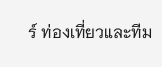ร์ ท่องเที่ยวและทีม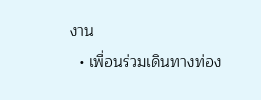งาน
  • เพื่อนร่วมเดินทางท่อง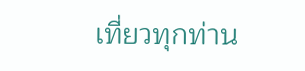เที่ยวทุกท่าน